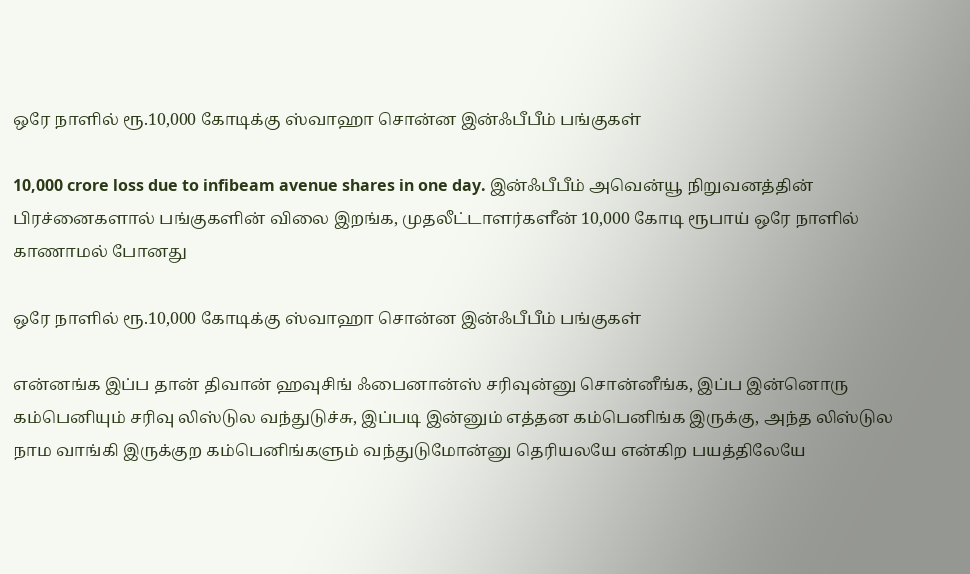ஒரே நாளில் ரூ.10,000 கோடிக்கு ஸ்வாஹா சொன்ன இன்ஃபீபீம் பங்குகள்

10,000 crore loss due to infibeam avenue shares in one day. இன்ஃபீபீம் அவென்யூ நிறுவனத்தின் பிரச்னைகளால் பங்குகளின் விலை இறங்க, முதலீட்டாளர்களீன் 10,000 கோடி ரூபாய் ஒரே நாளில் காணாமல் போனது

ஒரே நாளில் ரூ.10,000 கோடிக்கு ஸ்வாஹா சொன்ன இன்ஃபீபீம் பங்குகள்

என்னங்க இப்ப தான் திவான் ஹவுசிங் ஃபைனான்ஸ் சரிவுன்னு சொன்னீங்க, இப்ப இன்னொரு கம்பெனியும் சரிவு லிஸ்டுல வந்துடுச்சு, இப்படி இன்னும் எத்தன கம்பெனிங்க இருக்கு, அந்த லிஸ்டுல நாம வாங்கி இருக்குற கம்பெனிங்களும் வந்துடுமோன்னு தெரியலயே என்கிற பயத்திலேயே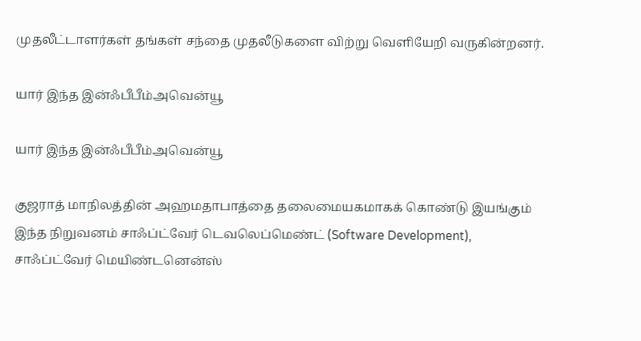முதலீட்டாளர்கள் தங்கள் சந்தை முதலீடுகளை விற்று வெளியேறி வருகின்றனர்.

யார் இந்த இன்ஃபீபீம்அவென்யூ

யார் இந்த இன்ஃபீபீம்அவென்யூ

குஜராத் மாநிலத்தின் அஹமதாபாத்தை தலைமையகமாகக் கொண்டு இயங்கும் இந்த நிறுவனம் சாஃப்ட்வேர் டெவலெப்மெண்ட் (Software Development), சாஃப்ட்வேர் மெயிண்டனென்ஸ்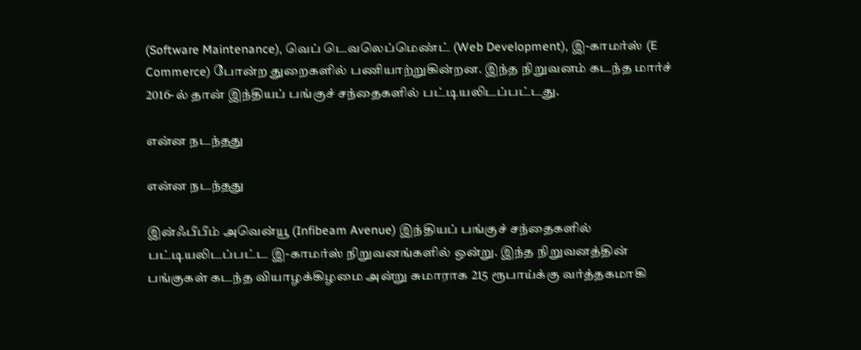(Software Maintenance), வெப் டெவலெப்மெண்ட் (Web Development), இ-காமர்ஸ் (E Commerce) போன்ற துறைகளில் பணியாற்றுகின்றன. இந்த நிறுவனம் கடந்த மார்ச் 2016-ல் தான் இந்தியப் பங்குச் சந்தைகளில் பட்டியலிடப்பட்டது.

என்ன நடந்தது

என்ன நடந்தது

இன்ஃபீபீம் அவென்யூ (Infibeam Avenue) இந்தியப் பங்குச் சந்தைகளில் பட்டியலிடப்பட்ட இ-காமர்ஸ் நிறுவனங்களில் ஒன்று. இந்த நிறுவனத்தின் பங்குகள் கடந்த வியாழக்கிழமை அன்று சுமாராக 215 ரூபாய்க்கு வர்த்தகமாகி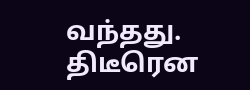வந்தது. திடீரென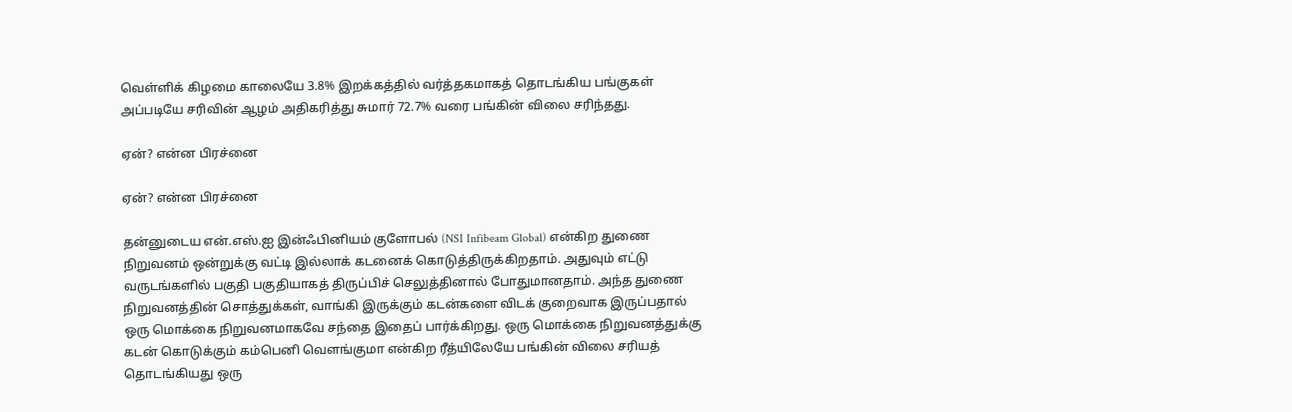வெள்ளிக் கிழமை காலையே 3.8% இறக்கத்தில் வர்த்தகமாகத் தொடங்கிய பங்குகள் அப்படியே சரிவின் ஆழம் அதிகரித்து சுமார் 72.7% வரை பங்கின் விலை சரிந்தது.

ஏன்? என்ன பிரச்னை

ஏன்? என்ன பிரச்னை

தன்னுடைய என்.எஸ்.ஐ இன்ஃபினியம் குளோபல் (NSI Infibeam Global) என்கிற துணை நிறுவனம் ஒன்றுக்கு வட்டி இல்லாக் கடனைக் கொடுத்திருக்கிறதாம். அதுவும் எட்டு வருடங்களில் பகுதி பகுதியாகத் திருப்பிச் செலுத்தினால் போதுமானதாம். அந்த துணை நிறுவனத்தின் சொத்துக்கள், வாங்கி இருக்கும் கடன்களை விடக் குறைவாக இருப்பதால் ஒரு மொக்கை நிறுவனமாகவே சந்தை இதைப் பார்க்கிறது. ஒரு மொக்கை நிறுவனத்துக்கு கடன் கொடுக்கும் கம்பெனி வெளங்குமா என்கிற ரீத்யிலேயே பங்கின் விலை சரியத் தொடங்கியது ஒரு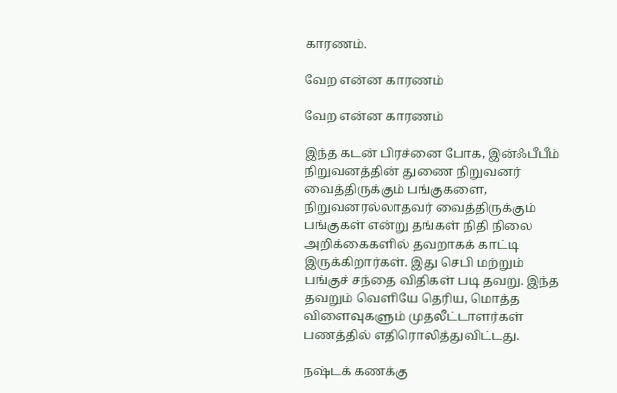காரணம்.

வேற என்ன காரணம்

வேற என்ன காரணம்

இந்த கடன் பிரச்னை போக, இன்ஃபீபீம் நிறுவனத்தின் துணை நிறுவனர் வைத்திருக்கும் பங்குகளை, நிறுவனரல்லாதவர் வைத்திருக்கும் பங்குகள் என்று தங்கள் நிதி நிலை அறிக்கைகளில் தவறாகக் காட்டி இருக்கிறார்கள். இது செபி மற்றும் பங்குச் சந்தை விதிகள் படி தவறு. இந்த தவறும் வெளியே தெரிய, மொத்த விளைவுகளும் முதலீட்டாளர்கள் பணத்தில் எதிரொலித்துவிட்டது.

நஷ்டக் கணக்கு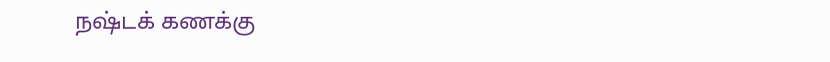நஷ்டக் கணக்கு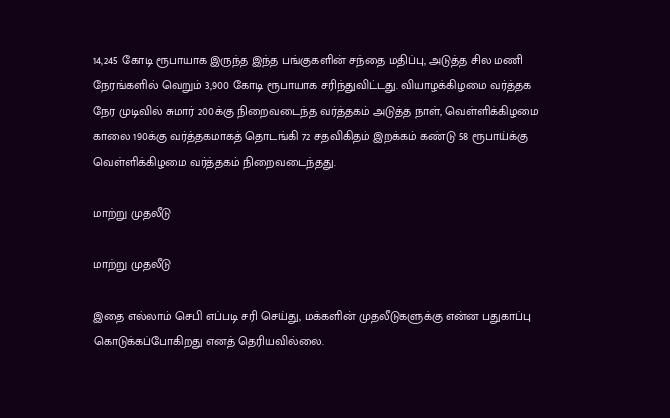14,245 கோடி ரூபாயாக இருந்த இந்த பங்குகளின் சந்தை மதிப்பு, அடுத்த சில மணி நேரங்களில் வெறும் 3,900 கோடி ரூபாயாக சரிந்துவிட்டது. வியாழக்கிழமை வர்த்தக நேர முடிவில் சுமார் 200க்கு நிறைவடைந்த வர்த்தகம் அடுத்த நாள், வெள்ளிக்கிழமை காலை 190க்கு வர்த்தகமாகத் தொடங்கி 72 சதவிகிதம் இறக்கம் கண்டு 58 ரூபாய்க்கு வெள்ளிக்கிழமை வர்த்தகம் நிறைவடைந்தது.

மாற்று முதலீடு

மாற்று முதலீடு

இதை எல்லாம் செபி எப்படி சரி செய்து, மக்களின் முதலீடுகளுக்கு என்ன பதுகாப்பு கொடுக்கப்போகிறது எனத் தெரியவில்லை.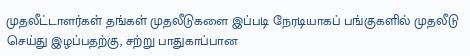முதலீட்டாளர்கள் தங்கள் முதலீடுகளை இப்படி நேரடியாகப் பங்குகளில் முதலீடு செய்து இழப்பதற்கு, சற்று பாதுகாப்பான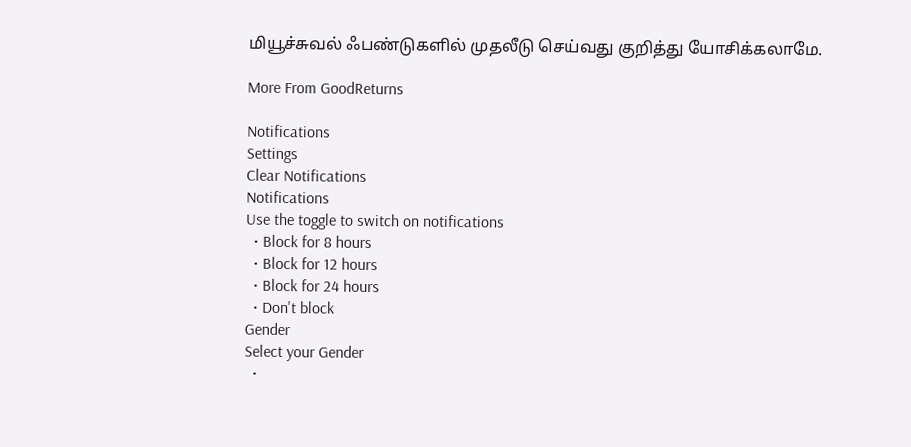மியூச்சுவல் ஃபண்டுகளில் முதலீடு செய்வது குறித்து யோசிக்கலாமே.

More From GoodReturns

Notifications
Settings
Clear Notifications
Notifications
Use the toggle to switch on notifications
  • Block for 8 hours
  • Block for 12 hours
  • Block for 24 hours
  • Don't block
Gender
Select your Gender
  •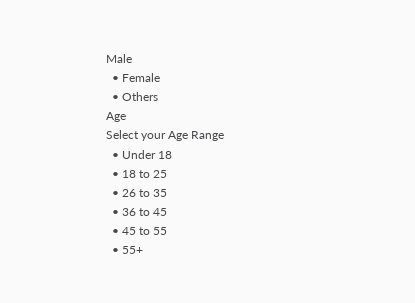Male
  • Female
  • Others
Age
Select your Age Range
  • Under 18
  • 18 to 25
  • 26 to 35
  • 36 to 45
  • 45 to 55
  • 55+